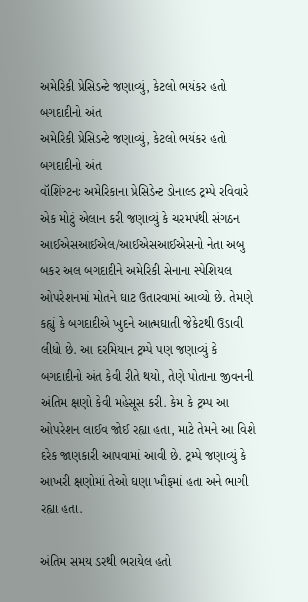અમેરિકી પ્રેસિડન્ટે જણાવ્યું, કેટલો ભયંકર હતો બગદાદીનો અંત
અમેરિકી પ્રેસિડન્ટે જણાવ્યું, કેટલો ભયંકર હતો બગદાદીનો અંત
વૉશિંગ્ટનઃ અમેરિકાના પ્રેસિડેન્ટ ડોનાલ્ડ ટ્રમ્પે રવિવારે એક મોટું એલાન કરી જણાવ્યું કે ચરમપંથી સંગઠન આઈએસઆઈએલ/આઈએસઆઈએસનો નેતા અબુ બકર અલ બગદાદીને અમેરિકી સેનાના સ્પેશિયલ ઓપરેશનમાં મોતને ઘાટ ઉતારવામાં આવ્યો છે. તેમણે કહ્યું કે બગદાદીએ ખુદને આત્મઘાતી જેકેટથી ઉડાવી લીધો છે. આ દરમિયાન ટ્રમ્પે પણ જણાવ્યું કે બગદાદીનો અંત કેવી રીતે થયો, તેણે પોતાના જીવનની અંતિમ ક્ષણો કેવી મહેસૂસ કરી. કેમ કે ટ્રમ્પ આ ઓપરેશન લાઈવ જોઈ રહ્યા હતા, માટે તેમને આ વિશે દરેક જાણકારી આપવામાં આવી છે. ટ્રમ્પે જણાવ્યું કે આખરી ક્ષણોમાં તેઓ ઘણા ખૌફમાં હતા અને ભાગી રહ્યા હતા.

અંતિમ સમય ડરથી ભરાયેલ હતો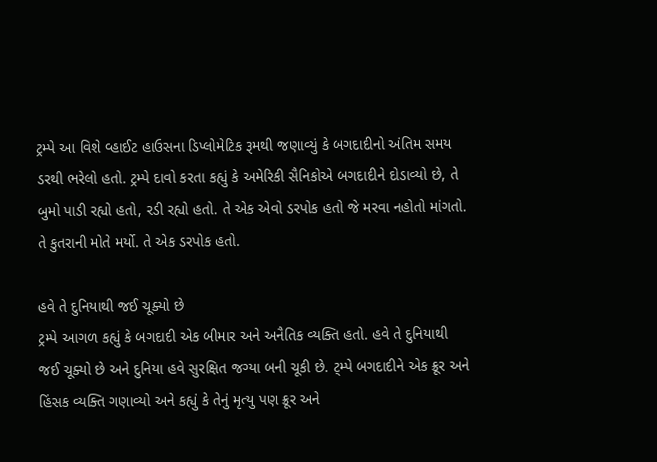ટ્રમ્પે આ વિશે વ્હાઈટ હાઉસના ડિપ્લોમેટિક રૂમથી જણાવ્યું કે બગદાદીનો અંતિમ સમય ડરથી ભરેલો હતો. ટ્રમ્પે દાવો કરતા કહ્યું કે અમેરિકી સૈનિકોએ બગદાદીને દોડાવ્યો છે, તે બુમો પાડી રહ્યો હતો, રડી રહ્યો હતો. તે એક એવો ડરપોક હતો જે મરવા નહોતો માંગતો. તે કુતરાની મોતે મર્યો. તે એક ડરપોક હતો.

હવે તે દુનિયાથી જઈ ચૂક્યો છે
ટ્રમ્પે આગળ કહ્યું કે બગદાદી એક બીમાર અને અનૈતિક વ્યક્તિ હતો. હવે તે દુનિયાથી જઈ ચૂક્યો છે અને દુનિયા હવે સુરક્ષિત જગ્યા બની ચૂકી છે. ટ્મ્પે બગદાદીને એક ક્રૂર અને હિંસક વ્યક્તિ ગણાવ્યો અને કહ્યું કે તેનું મૃત્યુ પણ ક્રૂર અને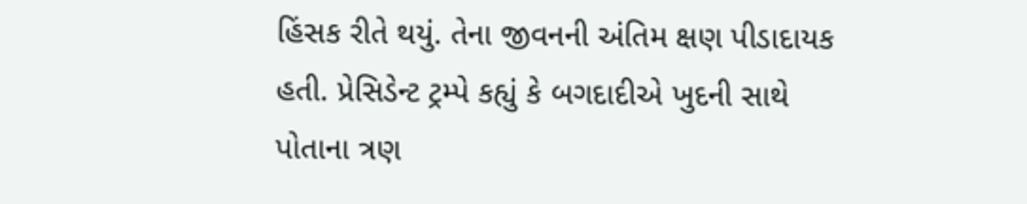હિંસક રીતે થયું. તેના જીવનની અંતિમ ક્ષણ પીડાદાયક હતી. પ્રેસિડેન્ટ ટ્રમ્પે કહ્યું કે બગદાદીએ ખુદની સાથે પોતાના ત્રણ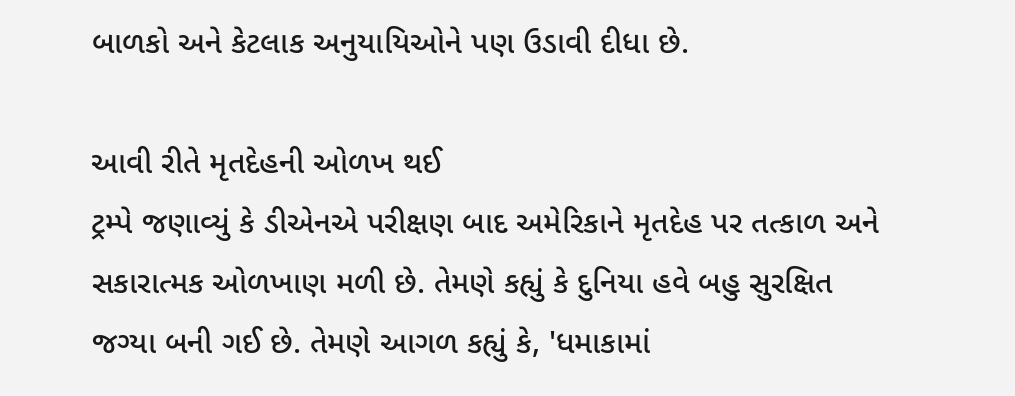બાળકો અને કેટલાક અનુયાયિઓને પણ ઉડાવી દીધા છે.

આવી રીતે મૃતદેહની ઓળખ થઈ
ટ્રમ્પે જણાવ્યું કે ડીએનએ પરીક્ષણ બાદ અમેરિકાને મૃતદેહ પર તત્કાળ અને સકારાત્મક ઓળખાણ મળી છે. તેમણે કહ્યું કે દુનિયા હવે બહુ સુરક્ષિત જગ્યા બની ગઈ છે. તેમણે આગળ કહ્યું કે, 'ધમાકામાં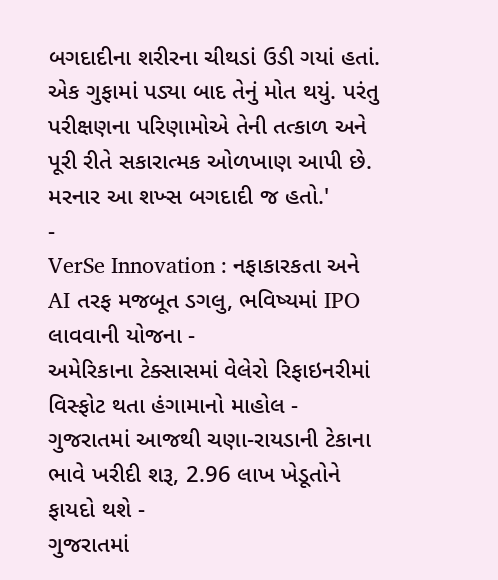બગદાદીના શરીરના ચીથડાં ઉડી ગયાં હતાં. એક ગુફામાં પડ્યા બાદ તેનું મોત થયું. પરંતુ પરીક્ષણના પરિણામોએ તેની તત્કાળ અને પૂરી રીતે સકારાત્મક ઓળખાણ આપી છે. મરનાર આ શખ્સ બગદાદી જ હતો.'
-
VerSe Innovation : નફાકારકતા અને AI તરફ મજબૂત ડગલુ, ભવિષ્યમાં IPO લાવવાની યોજના -
અમેરિકાના ટેક્સાસમાં વેલેરો રિફાઇનરીમાં વિસ્ફોટ થતા હંગામાનો માહોલ -
ગુજરાતમાં આજથી ચણા-રાયડાની ટેકાના ભાવે ખરીદી શરૂ, 2.96 લાખ ખેડૂતોને ફાયદો થશે -
ગુજરાતમાં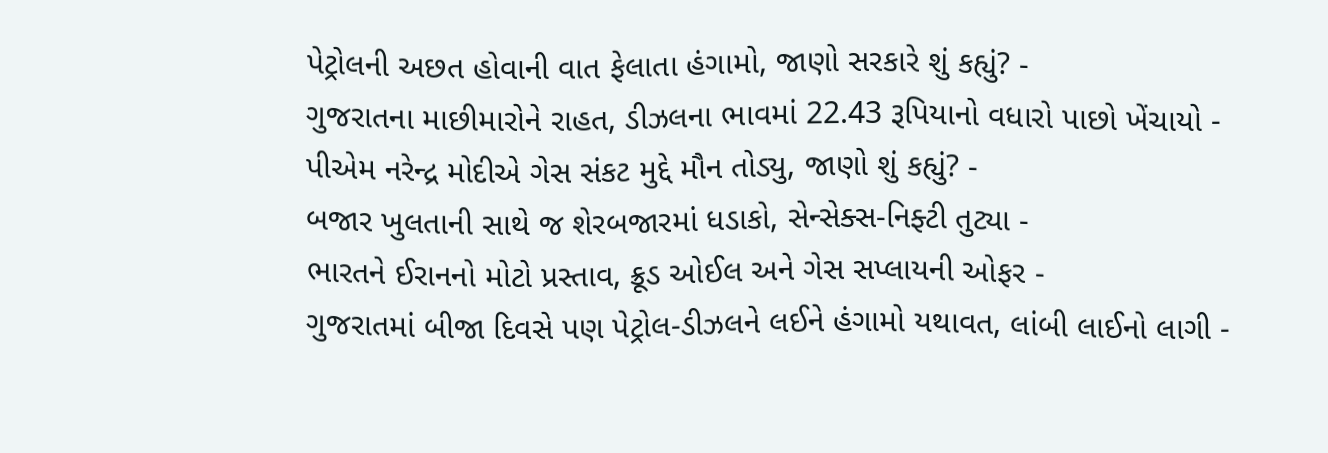પેટ્રોલની અછત હોવાની વાત ફેલાતા હંગામો, જાણો સરકારે શું કહ્યું? -
ગુજરાતના માછીમારોને રાહત, ડીઝલના ભાવમાં 22.43 રૂપિયાનો વધારો પાછો ખેંચાયો -
પીએમ નરેન્દ્ર મોદીએ ગેસ સંકટ મુદ્દે મૌન તોડ્યુ, જાણો શું કહ્યું? -
બજાર ખુલતાની સાથે જ શેરબજારમાં ધડાકો, સેન્સેક્સ-નિફ્ટી તુટ્યા -
ભારતને ઈરાનનો મોટો પ્રસ્તાવ, ક્રૂડ ઓઈલ અને ગેસ સપ્લાયની ઓફર -
ગુજરાતમાં બીજા દિવસે પણ પેટ્રોલ-ડીઝલને લઈને હંગામો યથાવત, લાંબી લાઈનો લાગી -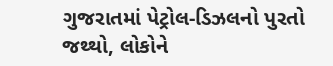ગુજરાતમાં પેટ્રોલ-ડિઝલનો પુરતો જથ્થો, લોકોને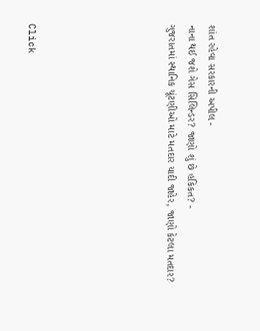શાંત રહેવા સરકારની અપીલ -
નાના થઈ જશે ગેસ સિલિન્ડર? જાણો શું છે હકિકત? -
ગુજરાતમાં સ્થાનિક ચૂંટણીઓ માટે મતદાર યાદી જાહેર, જાણો કેટલા મતદાર?






Click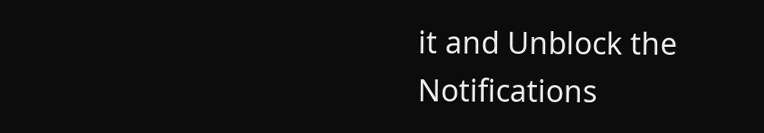it and Unblock the Notifications